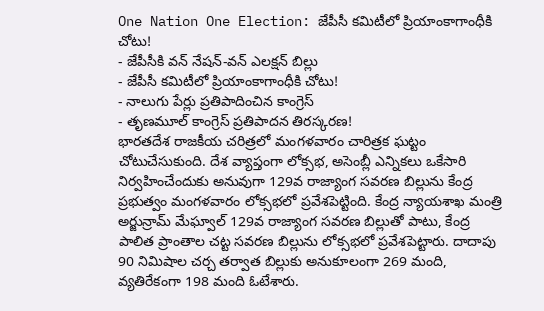One Nation One Election: జేపీసీ కమిటీలో ప్రియాంకాగాంధీకి చోటు!
- జేపీసీకి వన్ నేషన్-వన్ ఎలక్షన్ బిల్లు
- జేపీసీ కమిటీలో ప్రియాంకాగాంధీకి చోటు!
- నాలుగు పేర్లు ప్రతిపాదించిన కాంగ్రెస్
- తృణమూల్ కాంగ్రెస్ ప్రతిపాదన తిరస్కరణ!
భారతదేశ రాజకీయ చరిత్రలో మంగళవారం చారిత్రక ఘట్టం చోటుచేసుకుంది. దేశ వ్యాప్తంగా లోక్సభ, అసెంబ్లీ ఎన్నికలు ఒకేసారి నిర్వహించేందుకు అనువుగా 129వ రాజ్యాంగ సవరణ బిల్లును కేంద్ర ప్రభుత్వం మంగళవారం లోక్సభలో ప్రవేశపెట్టింది. కేంద్ర న్యాయశాఖ మంత్రి అర్జున్రామ్ మేఘ్వాల్ 129వ రాజ్యాంగ సవరణ బిల్లుతో పాటు, కేంద్ర పాలిత ప్రాంతాల చట్ట సవరణ బిల్లును లోక్సభలో ప్రవేశపెట్టారు. దాదాపు 90 నిమిషాల చర్చ తర్వాత బిల్లుకు అనుకూలంగా 269 మంది, వ్యతిరేకంగా 198 మంది ఓటేశారు.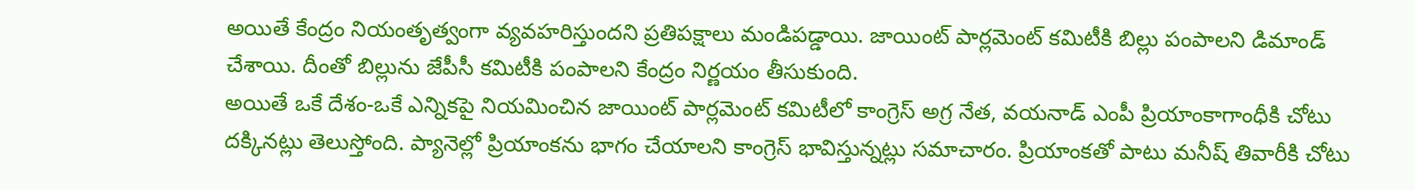అయితే కేంద్రం నియంతృత్వంగా వ్యవహరిస్తుందని ప్రతిపక్షాలు మండిపడ్డాయి. జాయింట్ పార్లమెంట్ కమిటీకి బిల్లు పంపాలని డిమాండ్ చేశాయి. దీంతో బిల్లును జేపీసీ కమిటీకి పంపాలని కేంద్రం నిర్ణయం తీసుకుంది.
అయితే ఒకే దేశం-ఒకే ఎన్నికపై నియమించిన జాయింట్ పార్లమెంట్ కమిటీలో కాంగ్రెస్ అగ్ర నేత, వయనాడ్ ఎంపీ ప్రియాంకాగాంధీకి చోటు దక్కినట్లు తెలుస్తోంది. ప్యానెల్లో ప్రియాంకను భాగం చేయాలని కాంగ్రెస్ భావిస్తున్నట్లు సమాచారం. ప్రియాంకతో పాటు మనీష్ తివారీకి చోటు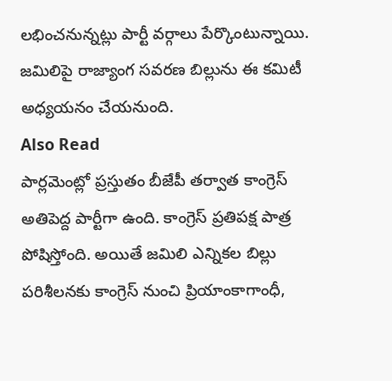లభించనున్నట్లు పార్టీ వర్గాలు పేర్కొంటున్నాయి. జమిలిపై రాజ్యాంగ సవరణ బిల్లును ఈ కమిటీ అధ్యయనం చేయనుంది.
Also Read
పార్లమెంట్లో ప్రస్తుతం బీజేపీ తర్వాత కాంగ్రెస్ అతిపెద్ద పార్టీగా ఉంది. కాంగ్రెస్ ప్రతిపక్ష పాత్ర పోషిస్తోంది. అయితే జమిలి ఎన్నికల బిల్లు పరిశీలనకు కాంగ్రెస్ నుంచి ప్రియాంకాగాంధీ,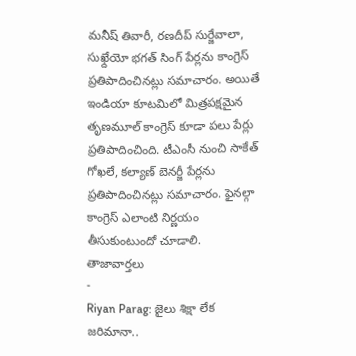మనీష్ తివారీ, రణదీప్ సుర్జేవాలా, సుఖ్దేయో భగత్ సింగ్ పేర్లను కాంగ్రెస్ ప్రతిపాదించినట్లు సమాచారం. అయితే ఇండియా కూటమిలో మిత్రపక్షమైన తృణమూల్ కాంగ్రెస్ కూడా పలు పేర్లు ప్రతిపాదించింది. టీఎంసీ నుంచి సాకేత్ గోఖలే, కల్యాణ్ బెనర్జీ పేర్లను ప్రతిపాదించినట్లు సమాచారం. ఫైనల్గా కాంగ్రెస్ ఎలాంటి నిర్ణయం తీసుకుంటుందో చూడాలి.
తాజావార్తలు
-
Riyan Parag: జైలు శిక్షా లేక జరిమానా..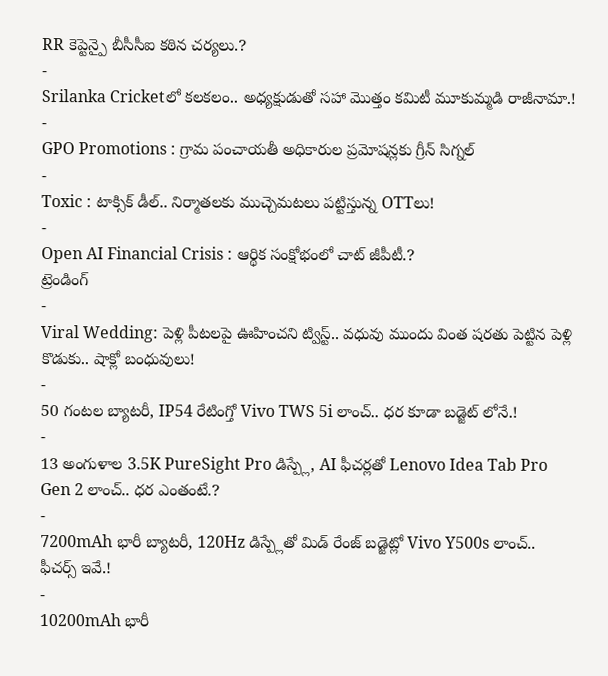RR కెప్టెన్పై బీసీసీఐ కఠిన చర్యలు.?
-
Srilanka Cricketలో కలకలం.. అధ్యక్షుడుతో సహా మొత్తం కమిటీ మూకుమ్మడి రాజీనామా.!
-
GPO Promotions : గ్రామ పంచాయతీ అధికారుల ప్రమోషన్లకు గ్రీన్ సిగ్నల్
-
Toxic : టాక్సిక్ డీల్.. నిర్మాతలకు ముచ్చెమటలు పట్టిస్తున్న OTTలు!
-
Open AI Financial Crisis : ఆర్థిక సంక్షోభంలో చాట్ జీపీటీ.?
ట్రెండింగ్
-
Viral Wedding: పెళ్లి పీటలపై ఊహించని ట్విస్ట్.. వధువు ముందు వింత షరతు పెట్టిన పెళ్లి కొడుకు.. షాక్లో బంధువులు!
-
50 గంటల బ్యాటరీ, IP54 రేటింగ్తో Vivo TWS 5i లాంచ్.. ధర కూడా బడ్జెట్ లోనే.!
-
13 అంగుళాల 3.5K PureSight Pro డిస్ప్లే, AI ఫీచర్లతో Lenovo Idea Tab Pro Gen 2 లాంచ్.. ధర ఎంతంటే.?
-
7200mAh భారీ బ్యాటరీ, 120Hz డిస్ప్లేతో మిడ్ రేంజ్ బడ్జెట్లో Vivo Y500s లాంచ్.. ఫీచర్స్ ఇవే.!
-
10200mAh భారీ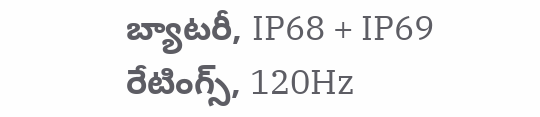బ్యాటరీ, IP68 + IP69 రేటింగ్స్, 120Hz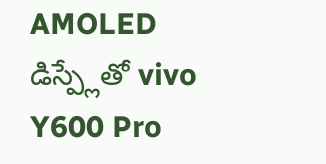AMOLED డిస్ప్లేతో vivo Y600 Pro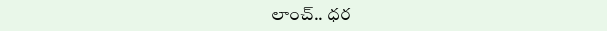లాంచ్.. ధర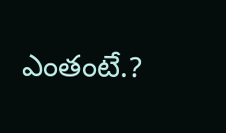ఎంతంటే.?